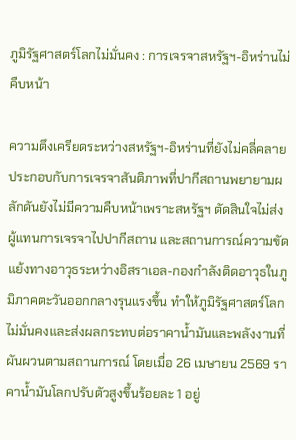ภูมิรัฐศาสตร์โลกไม่มั่นคง : การเจรจาสหรัฐฯ-อิหร่านไม่คืบหน้า

ความตึงเครียดระหว่างสหรัฐฯ-อิหร่านที่ยังไม่คลี่คลาย ประกอบกับการเจรจาสันติภาพที่ปากีสถานพยายามผลักดันยังไม่มีความคืบหน้าเพราะสหรัฐฯ ตัดสินใจไม่ส่งผู้แทนการเจรจาไปปากีสถาน และสถานการณ์ความขัดแย้งทางอาวุธระหว่างอิสราเอล-กองกำลังติดอาวุธในภูมิภาคตะวันออกกลางรุนแรงขึ้น ทำให้ภูมิรัฐศาสตร์โลกไม่มั่นคงและส่งผลกระทบต่อราคาน้ำมันและพลังงานที่ผันผวนตามสถานการณ์ โดยเมื่อ 26 เมษายน 2569 ราคาน้ำมันโลกปรับตัวสูงขึ้นร้อยละ 1 อยู่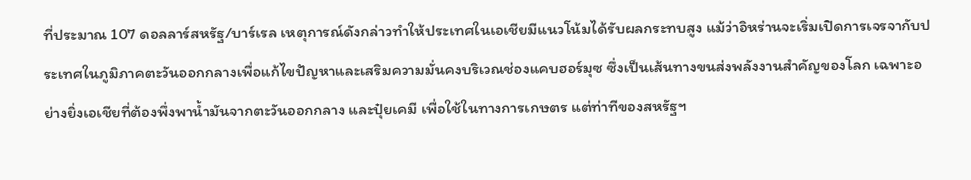ที่ประมาณ 107 ดอลลาร์สหรัฐ/บาร์เรล เหตุการณ์ดังกล่าวทำให้ประเทศในเอเชียมีแนวโน้มได้รับผลกระทบสูง แม้ว่าอิหร่านจะเริ่มเปิดการเจรจากับประเทศในภูมิภาคตะวันออกกลางเพื่อแก้ไขปัญหาและเสริมความมั่นคงบริเวณช่องแคบฮอร์มุซ ซึ่งเป็นเส้นทางขนส่งพลังงานสำคัญของโลก เฉพาะอย่างยิ่งเอเชียที่ต้องพึ่งพาน้ำมันจากตะวันออกกลาง และปุ๋ยเคมี เพื่อใช้ในทางการเกษตร แต่ท่าทีของสหรัฐฯ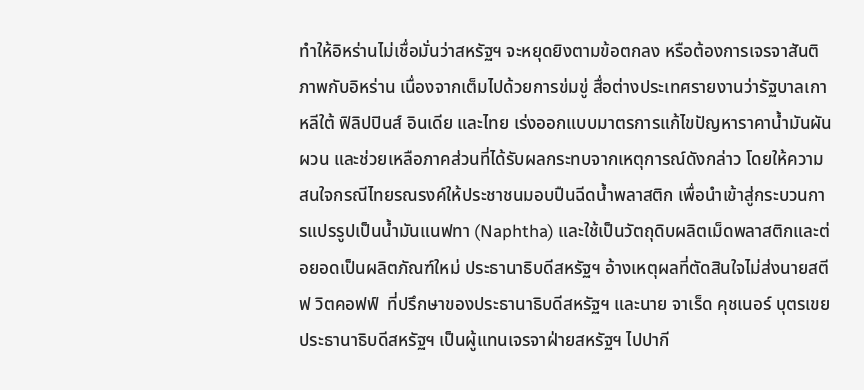ทำให้อิหร่านไม่เชื่อมั่นว่าสหรัฐฯ จะหยุดยิงตามข้อตกลง หรือต้องการเจรจาสันติภาพกับอิหร่าน เนื่องจากเต็มไปด้วยการข่มขู่ สื่อต่างประเทศรายงานว่ารัฐบาลเกาหลีใต้ ฟิลิปปินส์ อินเดีย และไทย เร่งออกแบบมาตรการแก้ไขปัญหาราคาน้ำมันผันผวน และช่วยเหลือภาคส่วนที่ได้รับผลกระทบจากเหตุการณ์ดังกล่าว โดยให้ความสนใจกรณีไทยรณรงค์ให้ประชาชนมอบปืนฉีดน้ำพลาสติก เพื่อนำเข้าสู่กระบวนการแปรรูปเป็นน้ำมันแนฟทา (Naphtha) และใช้เป็นวัตถุดิบผลิตเม็ดพลาสติกและต่อยอดเป็นผลิตภัณฑ์ใหม่ ประธานาธิบดีสหรัฐฯ อ้างเหตุผลที่ตัดสินใจไม่ส่งนายสตีฟ วิตคอฟฟ์  ที่ปรึกษาของประธานาธิบดีสหรัฐฯ และนาย จาเร็ด คุชเนอร์ บุตรเขยประธานาธิบดีสหรัฐฯ เป็นผู้แทนเจรจาฝ่ายสหรัฐฯ ไปปากี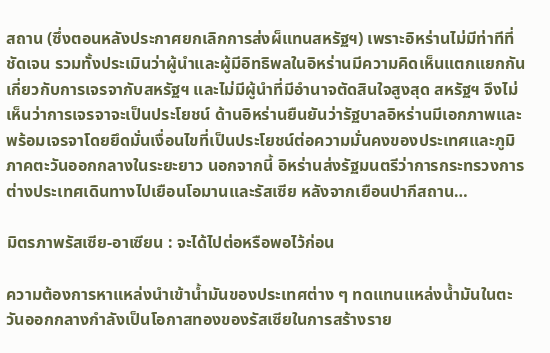สถาน (ซึ่งตอนหลังประกาศยกเลิกการส่งผ็แทนสหรัฐฯ) เพราะอิหร่านไม่มีท่าทีที่ชัดเจน รวมทั้งประเมินว่าผู้นำและผู้มีอิทธิพลในอิหร่านมีความคิดเห็นแตกแยกกันเกี่ยวกับการเจรจากับสหรัฐฯ และไม่มีผู้นำที่มีอำนาจตัดสินใจสูงสุด สหรัฐฯ จึงไม่เห็นว่าการเจรจาจะเป็นประโยชน์ ด้านอิหร่านยืนยันว่ารัฐบาลอิหร่านมีเอกภาพและพร้อมเจรจาโดยยึดมั่นเงื่อนไขที่เป็นประโยชน์ต่อความมั่นคงของประเทศและภูมิภาคตะวันออกกลางในระยะยาว นอกจากนี้ อิหร่านส่งรัฐมนตรีว่าการกระทรวงการต่างประเทศเดินทางไปเยือนโอมานและรัสเซีย หลังจากเยือนปากีสถาน…

มิตรภาพรัสเซีย-อาเซียน : จะได้ไปต่อหรือพอไว้ก่อน

ความต้องการหาแหล่งนำเข้าน้ำมันของประเทศต่าง ๆ ทดแทนแหล่งน้ำมันในตะวันออกกลางกำลังเป็นโอกาสทองของรัสเซียในการสร้างราย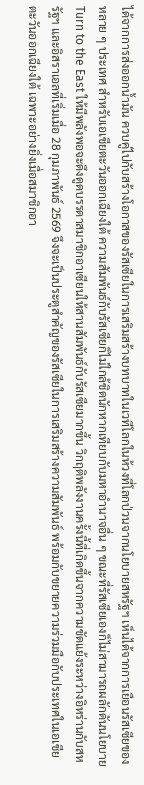ได้จากการส่งออกน้ำมัน ควบคู่ไปกับสร้างโอกาสของรัสเซียในการเสริมสร้างบทบาทในเวทีโลกในห้วงที่โลกป่วนจากนโยบายสหรัฐฯ เห็นได้จากการเยือนรัสเซียของหลาย ๆ ประเทศ สำหรับเอเชียตะวันออกเฉียงใต้ ความสัมพันธ์กับรัสเซียก็ไม่ใกล้ชิดนักหากเทียบกับมหาอำนาจอื่น ๆ ขณะที่รัสเซียเองก็ไม่สามารถผลักดันนโยบาย Turn to the East ให้มีพลังพอจะดึงดูดบรรดาสมาชิกอาเซียนให้สานสัมพันธ์กับรัสเซียมากขึ้น วิกฤติพลังงานครั้งนี้ที่เกิดขึ้นจากความขัดแย้งระหว่างอิหร่านกับสหรัฐฯ และอิสราเอลที่เริ่มเมื่อ 28 กุมภาพันธ์ 2569 จึงจะเป็นประตูสำคัญของรัสเซียในการเสริมสร้างความสัมพันธ์ พร้อมกับขยายความร่วมมือกับประเทศในเอเชียตะวันออกเฉียงใต้ เฉพาะอย่างยิ่งเมื่อสมาชิกอา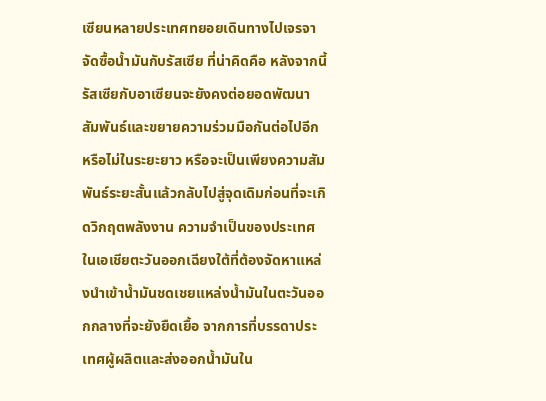เซียนหลายประเทศทยอยเดินทางไปเจรจาจัดซื้อน้ำมันกับรัสเซีย ที่น่าคิดคือ หลังจากนี้รัสเซียกับอาเซียนจะยังคงต่อยอดพัฒนาสัมพันธ์และขยายความร่วมมือกันต่อไปอีกหรือไม่ในระยะยาว หรือจะเป็นเพียงความสัมพันธ์ระยะสั้นแล้วกลับไปสู่จุดเดิมก่อนที่จะเกิดวิกฤตพลังงาน ความจำเป็นของประเทศในเอเชียตะวันออกเฉียงใต้ที่ต้องจัดหาแหล่งนำเข้าน้ำมันชดเชยแหล่งน้ำมันในตะวันออกกลางที่จะยังยืดเยื้อ จากการที่บรรดาประเทศผู้ผลิตและส่งออกน้ำมันใน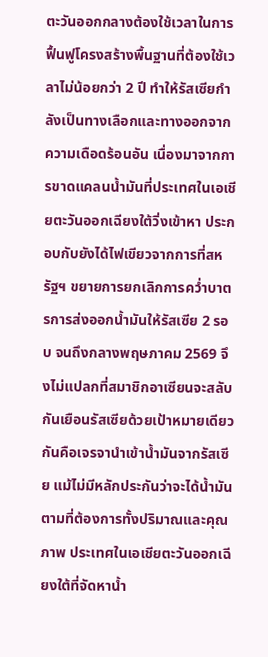ตะวันออกกลางต้องใช้เวลาในการฟื้นฟูโครงสร้างพื้นฐานที่ต้องใช้เวลาไม่น้อยกว่า 2 ปี ทำให้รัสเซียกำลังเป็นทางเลือกและทางออกจากความเดือดร้อนอัน เนื่องมาจากการขาดแคลนน้ำมันที่ประเทศในเอเชียตะวันออกเฉียงใต้วิ่งเข้าหา ประกอบกับยังได้ไฟเขียวจากการที่สหรัฐฯ ขยายการยกเลิกการคว่ำบาตรการส่งออกน้ำมันให้รัสเซีย 2 รอบ จนถึงกลางพฤษภาคม 2569 จึงไม่แปลกที่สมาชิกอาเซียนจะสลับกันเยือนรัสเซียด้วยเป้าหมายเดียวกันคือเจรจานำเข้าน้ำมันจากรัสเซีย แม้ไม่มีหลักประกันว่าจะได้น้ำมันตามที่ต้องการทั้งปริมาณและคุณภาพ ประเทศในเอเชียตะวันออกเฉียงใต้ที่จัดหาน้ำ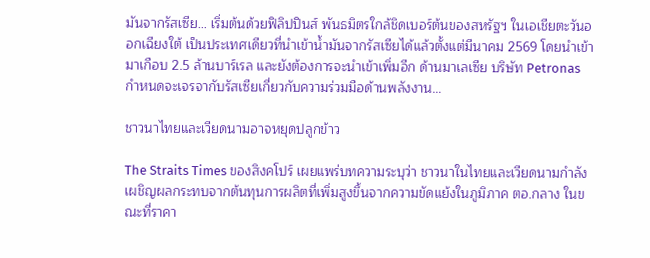มันจากรัสเซีย… เริ่มต้นด้วยฟิลิปปินส์ พันธมิตรใกล้ชิดเบอร์ต้นของสหรัฐฯ ในเอเชียตะวันออกเฉียงใต้ เป็นประเทศเดียวที่นำเข้าน้ำมันจากรัสเซียได้แล้วตั้งแต่มีนาคม 2569 โดยนำเข้ามาเกือบ 2.5 ล้านบาร์เรล และยังต้องการจะนำเข้าเพิ่มอีก ด้านมาเลเซีย บริษัท Petronas กำหนดจะเจรจากับรัสเซียเกี่ยวกับความร่วมมือด้านพลังงาน…

ชาวนาไทยและเวียดนามอาจหยุดปลูกข้าว

The Straits Times ของสิงคโปร์ เผยแพร่บทความระบุว่า ชาวนาในไทยและเวียดนามกำลังเผชิญผลกระทบจากต้นทุนการผลิตที่เพิ่มสูงขึ้นจากความขัดแย้งในภูมิภาค ตอ.กลาง ในขณะที่ราคา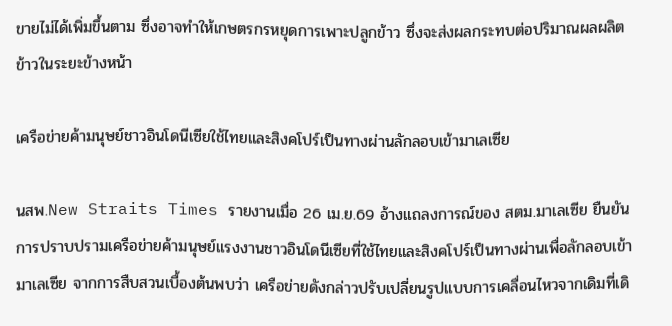ขายไม่ได้เพิ่มขึ้นตาม ซึ่งอาจทำให้เกษตรกรหยุดการเพาะปลูกข้าว ซึ่งจะส่งผลกระทบต่อปริมาณผลผลิตข้าวในระยะข้างหน้า

เครือข่ายค้ามนุษย์ชาวอินโดนีเซียใช้ไทยและสิงคโปร์เป็นทางผ่านลักลอบเข้ามาเลเซีย

นสพ.New Straits Times รายงานเมื่อ 26 เม.ย.69 อ้างแถลงการณ์ของ สตม.มาเลเซีย ยืนยันการปราบปรามเครือข่ายค้ามนุษย์แรงงานชาวอินโดนีเซียที่ใช้ไทยและสิงคโปร์เป็นทางผ่านเพื่อลักลอบเข้ามาเลเซีย จากการสืบสวนเบื้องต้นพบว่า เครือข่ายดังกล่าวปรับเปลี่ยนรูปแบบการเคลื่อนไหวจากเดิมที่เดิ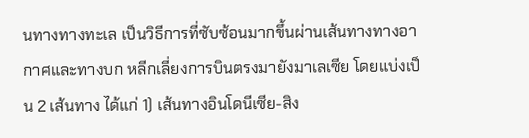นทางทางทะเล เป็นวิธีการที่ซับซ้อนมากขึ้นผ่านเส้นทางทางอากาศและทางบก หลีกเลี่ยงการบินตรงมายังมาเลเซีย โดยแบ่งเป็น 2 เส้นทาง ได้แก่ 1) เส้นทางอินโดนีเซีย-สิง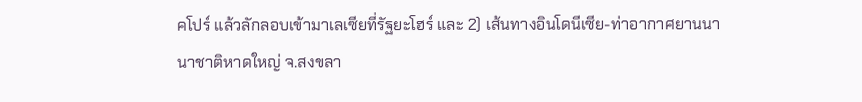คโปร์ แล้วลักลอบเข้ามาเลเซียที่รัฐยะโฮร์ และ 2) เส้นทางอินโดนีเซีย-ท่าอากาศยานนานาชาติหาดใหญ่ จ.สงขลา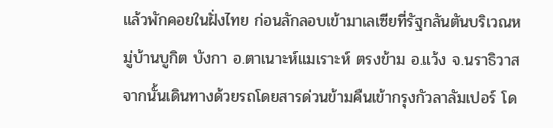แล้วพักคอยในฝั่งไทย ก่อนลักลอบเข้ามาเลเซียที่รัฐกลันตันบริเวณหมู่บ้านบูกิต บังกา อ.ตาเนาะห์แมเราะห์ ตรงข้าม อ.แว้ง จ.นราธิวาส จากนั้นเดินทางด้วยรถโดยสารด่วนข้ามคืนเข้ากรุงกัวลาลัมเปอร์ โด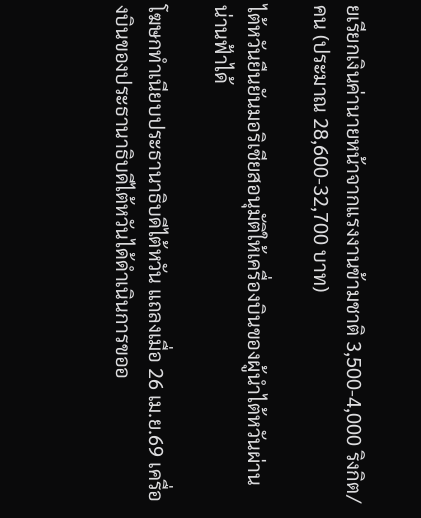ยเรียกเงินค่านายหน้าจากแรงงานข้ามชาติ 3,500-4,000 ริงกิต/คน (ประมาณ 28,600-32,700 บาท)

ไต้หวันยืนยันมอริเชียสอนุมัติให้เครื่องบินของผู้นำไต้หวันผ่านน่านฟ้าได้

โฆษกทำเนียบประธานาธิบดีไต้หวัน แถลงเมื่อ 26 เม.ย.69 เครื่องบินของประธานาธิบดีไต้หวันได้ดำเนินการขออ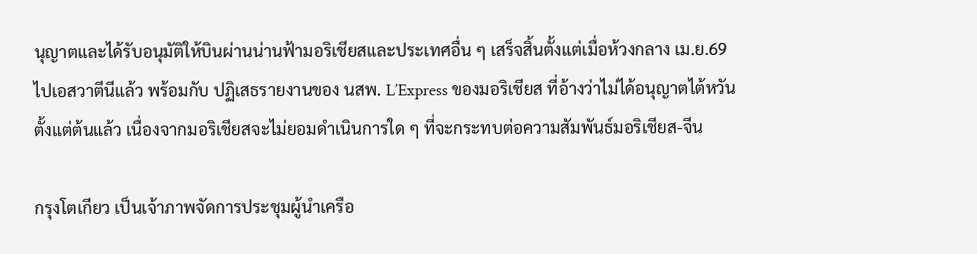นุญาตและได้รับอนุมัติให้บินผ่านน่านฟ้ามอริเชียสและประเทศอื่น ๆ เสร็จสิ้นตั้งแต่เมื่อห้วงกลาง เม.ย.69 ไปเอสวาตีนีแล้ว พร้อมกับ ปฏิเสธรายงานของ นสพ. L’Express ของมอริเชียส ที่อ้างว่าไม่ได้อนุญาตไต้หวันตั้งแต่ต้นแล้ว เนื่องจากมอริเชียสจะไม่ยอมดำเนินการใด ๆ ที่จะกระทบต่อความสัมพันธ์มอริเชียส-จีน

กรุงโตเกียว เป็นเจ้าภาพจัดการประชุมผู้นำเครือ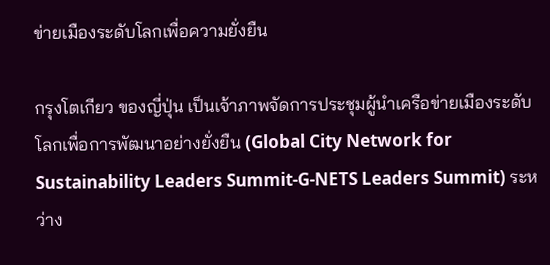ข่ายเมืองระดับโลกเพื่อความยั่งยืน

กรุงโตเกียว ของญี่ปุ่น เป็นเจ้าภาพจัดการประชุมผู้นำเครือข่ายเมืองระดับโลกเพื่อการพัฒนาอย่างยั่งยืน (Global City Network for Sustainability Leaders Summit-G-NETS Leaders Summit) ระหว่าง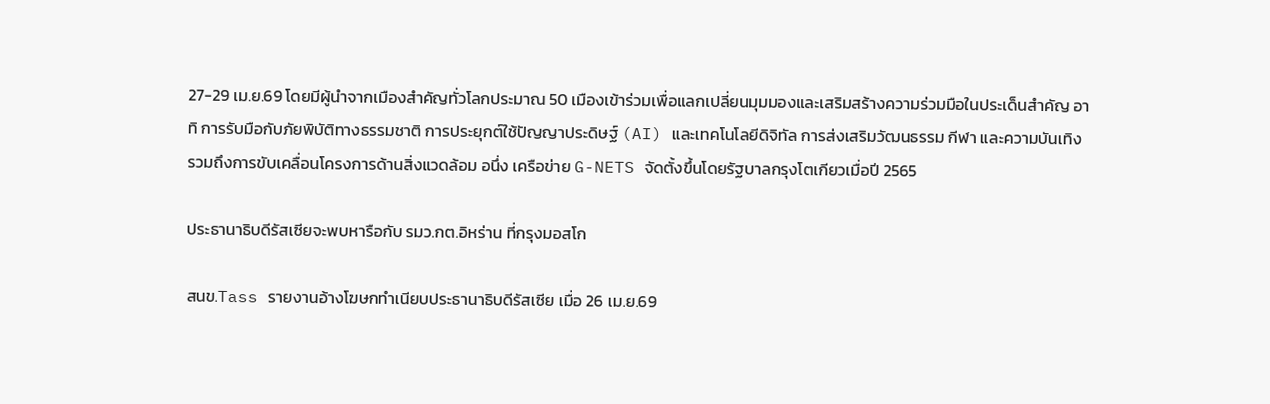27-29 เม.ย.69 โดยมีผู้นำจากเมืองสำคัญทั่วโลกประมาณ 50 เมืองเข้าร่วมเพื่อแลกเปลี่ยนมุมมองและเสริมสร้างความร่วมมือในประเด็นสำคัญ อาทิ การรับมือกับภัยพิบัติทางธรรมชาติ การประยุกต์ใช้ปัญญาประดิษฐ์ (AI) และเทคโนโลยีดิจิทัล การส่งเสริมวัฒนธรรม กีฬา และความบันเทิง รวมถึงการขับเคลื่อนโครงการด้านสิ่งแวดล้อม อนึ่ง เครือข่าย G-NETS จัดตั้งขึ้นโดยรัฐบาลกรุงโตเกียวเมื่อปี 2565

ประธานาธิบดีรัสเซียจะพบหารือกับ รมว.กต.อิหร่าน ที่กรุงมอสโก

สนข.Tass รายงานอ้างโฆษกทำเนียบประธานาธิบดีรัสเซีย เมื่อ 26 เม.ย.69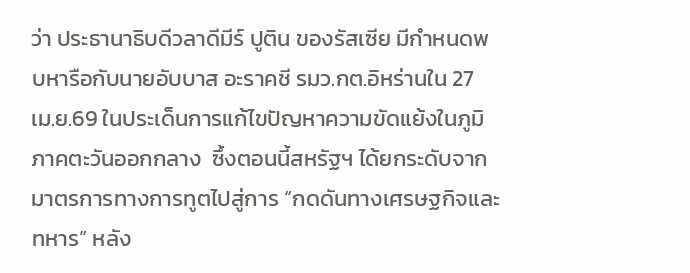ว่า ประธานาธิบดีวลาดีมีร์ ปูติน ของรัสเซีย มีกำหนดพบหารือกับนายอับบาส อะราคชี รมว.กต.อิหร่านใน 27 เม.ย.69 ในประเด็นการแก้ไขปัญหาความขัดแย้งในภูมิภาคตะวันออกกลาง  ซึ้งตอนนี้สหรัฐฯ ได้ยกระดับจากมาตรการทางการทูตไปสู่การ “กดดันทางเศรษฐกิจและทหาร” หลัง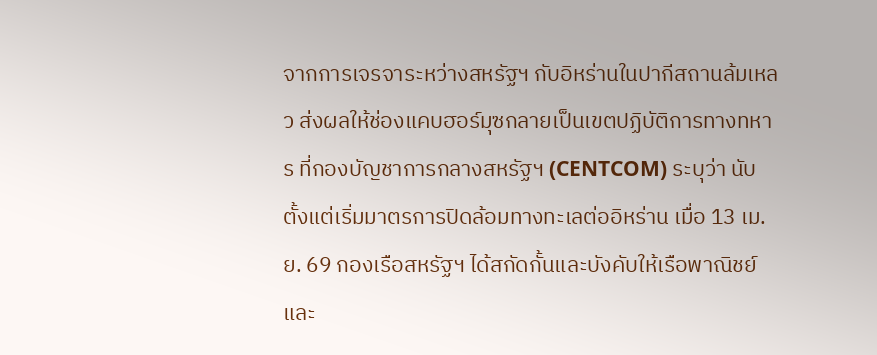จากการเจรจาระหว่างสหรัฐฯ กับอิหร่านในปากีสถานล้มเหลว ส่งผลให้ช่องแคบฮอร์มุซกลายเป็นเขตปฏิบัติการทางทหาร ที่กองบัญชาการกลางสหรัฐฯ (CENTCOM) ระบุว่า นับตั้งแต่เริ่มมาตรการปิดล้อมทางทะเลต่ออิหร่าน เมื่อ 13 เม.ย. 69 กองเรือสหรัฐฯ ได้สกัดกั้นและบังคับให้เรือพาณิชย์และ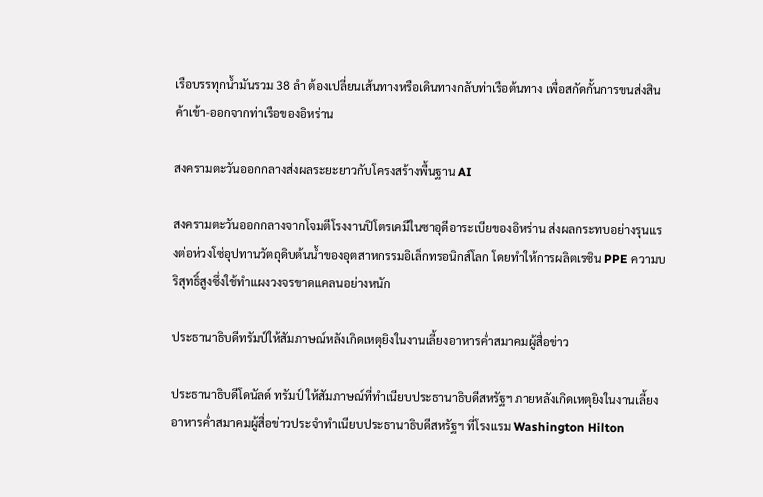เรือบรรทุกน้ำมันรวม 38 ลำ ต้องเปลี่ยนเส้นทางหรือเดินทางกลับท่าเรือต้นทาง เพื่อสกัดกั้นการขนส่งสินค้าเข้า-ออกจากท่าเรือของอิหร่าน

สงครามตะวันออกกลางส่งผลระยะยาวกับโครงสร้างพื้นฐาน AI

สงครามตะวันออกกลางจากโจมตีโรงงานปิโตรเคมีในซาอุดีอาระเบียของอิหร่าน ส่งผลกระทบอย่างรุนแรงต่อห่วงโซ่อุปทานวัตถุดิบต้นน้ำของอุตสาหกรรมอิเล็กทรอนิกส์โลก โดยทำให้การผลิตเรซิน PPE ความบริสุทธิ์สูงซึ่งใช้ทำแผงวงจรขาดแคลนอย่างหนัก

ประธานาธิบดีทรัมป์ให้สัมภาษณ์หลังเกิดเหตุยิงในงานเลี้ยงอาหารค่ำสมาคมผู้สื่อข่าว

ประธานาธิบดีโดนัลด์ ทรัมป์ ให้สัมภาษณ์ที่ทำเนียบประธานาธิบดีสหรัฐฯ ภายหลังเกิดเหตุยิงในงานเลี้ยงอาหารค่ำสมาคมผู้สื่อข่าวประจำทำเนียบประธานาธิบดีสหรัฐฯ ที่โรงแรม Washington Hilton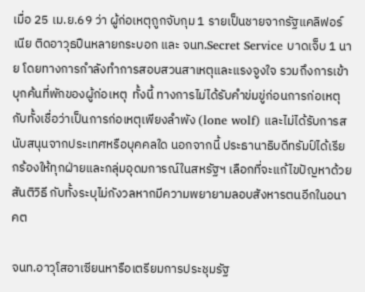เมื่อ 25 เม.ย.69 ว่า ผู้ก่อเหตุถูกจับกุม 1 รายเป็นชายจากรัฐแคลิฟอร์เนีย ติดอาวุธปืนหลายกระบอก และ จนท.Secret Service บาดเจ็บ 1 นาย โดยทางการกำลังทำการสอบสวนสาเหตุและแรงจูงใจ รวมถึงการเข้าบุกค้นที่พักของผู้ก่อเหตุ  ทั้งนี้ ทางการไม่ได้รับคำข่มขู่ก่อนการก่อเหตุ กับทั้งเชื่อว่าเป็นการก่อเหตุเพียงลำพัง (lone wolf) และไม่ได้รับการสนับสนุนจากประเทศหรือบุคคลใด นอกจากนี้ ประธานาธิบดีทรัมป์ได้เรียกร้องให้ทุกฝ่ายและกลุ่มอุดมการณ์ในสหรัฐฯ เลือกที่จะแก้ไขปัญหาด้วยสันติวิธี กับทั้งระบุไม่กังวลหากมีความพยายามลอบสังหารตนอีกในอนาคต

จนท.อาวุโสอาเซียนหารือเตรียมการประชุมรัฐ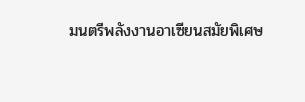มนตรีพลังงานอาเซียนสมัยพิเศษ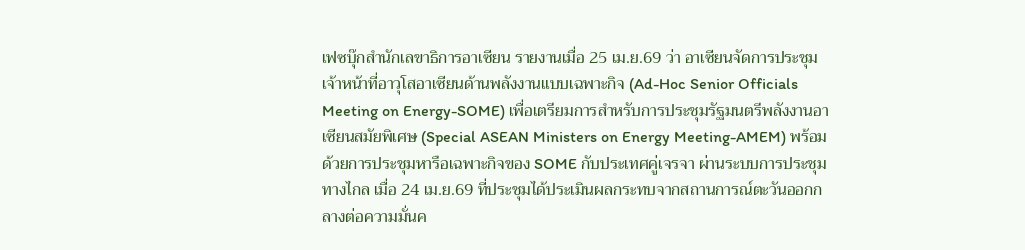เฟซบุ๊กสำนักเลขาธิการอาเซียน รายงานเมื่อ 25 เม.ย.69 ว่า อาเซียนจัดการประชุมเจ้าหน้าที่อาวุโสอาเซียนด้านพลังงานแบบเฉพาะกิจ (Ad-Hoc Senior Officials Meeting on Energy-SOME) เพื่อเตรียมการสำหรับการประชุมรัฐมนตรีพลังงานอาเซียนสมัยพิเศษ (Special ASEAN Ministers on Energy Meeting-AMEM) พร้อมด้วยการประชุมหารือเฉพาะกิจของ SOME กับประเทศคู่เจรจา ผ่านระบบการประชุมทางไกล เมื่อ 24 เม.ย.69 ที่ประชุมได้ประเมินผลกระทบจากสถานการณ์ตะวันออกกลางต่อความมั่นค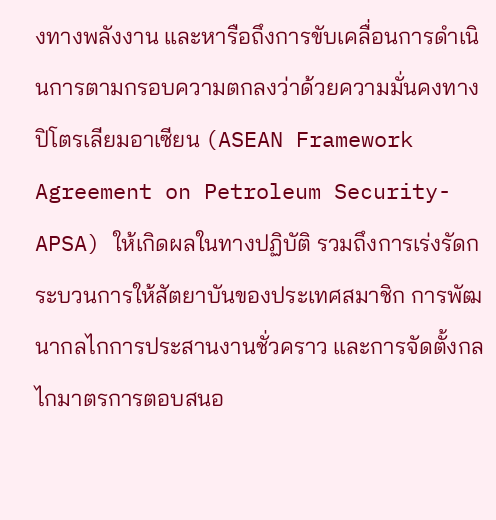งทางพลังงาน และหารือถึงการขับเคลื่อนการดำเนินการตามกรอบความตกลงว่าด้วยความมั่นคงทางปิโตรเลียมอาเซียน (ASEAN Framework Agreement on Petroleum Security-APSA) ให้เกิดผลในทางปฏิบัติ รวมถึงการเร่งรัดกระบวนการให้สัตยาบันของประเทศสมาชิก การพัฒนากลไกการประสานงานชั่วคราว และการจัดตั้งกลไกมาตรการตอบสนอ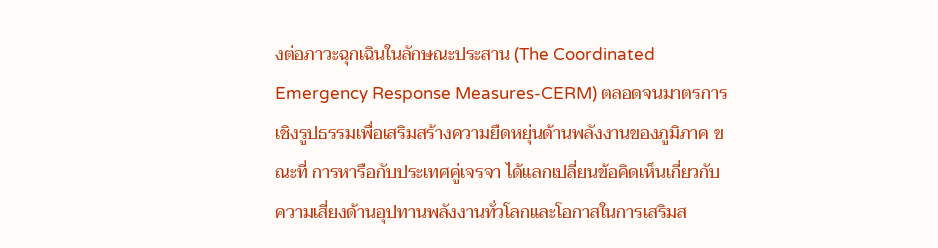งต่อภาวะฉุกเฉินในลักษณะประสาน (The Coordinated Emergency Response Measures-CERM) ตลอดจนมาตรการเชิงรูปธรรมเพื่อเสริมสร้างความยืดหยุ่นด้านพลังงานของภูมิภาค ขณะที่ การหารือกับประเทศคู่เจรจา ได้แลกเปลี่ยนข้อคิดเห็นเกี่ยวกับความเสี่ยงด้านอุปทานพลังงานทั่วโลกและโอกาสในการเสริมส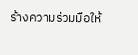ร้างความร่วมมือให้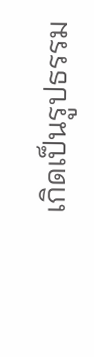เกิดเป็นรูปธรรม